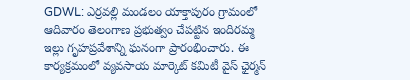GDWL: ఎర్రవల్లి మండలం యాక్తాపురం గ్రామంలో ఆదివారం తెలంగాణ ప్రభుత్వం చేపట్టిన ఇందిరమ్మ ఇల్లు గృహప్రవేశాన్ని ఘనంగా ప్రారంభించారు. ఈ కార్యక్రమంలో వ్యవసాయ మార్కెట్ కమిటీ వైస్ ఛైర్మన్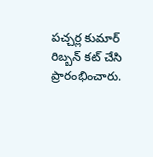పచ్చర్ల కుమార్ రిబ్బన్ కట్ చేసి ప్రారంభించారు.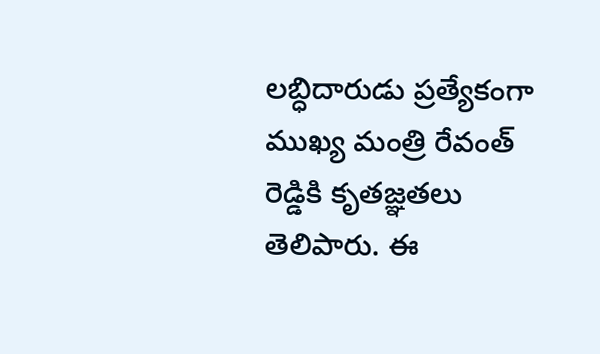లబ్ధిదారుడు ప్రత్యేకంగా ముఖ్య మంత్రి రేవంత్ రెడ్డికి కృతజ్ఞతలు తెలిపారు. ఈ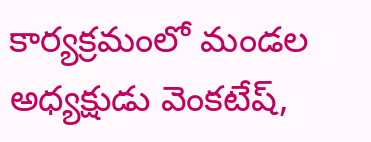కార్యక్రమంలో మండల అధ్యక్షుడు వెంకటేష్,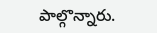పాల్గొన్నారు.